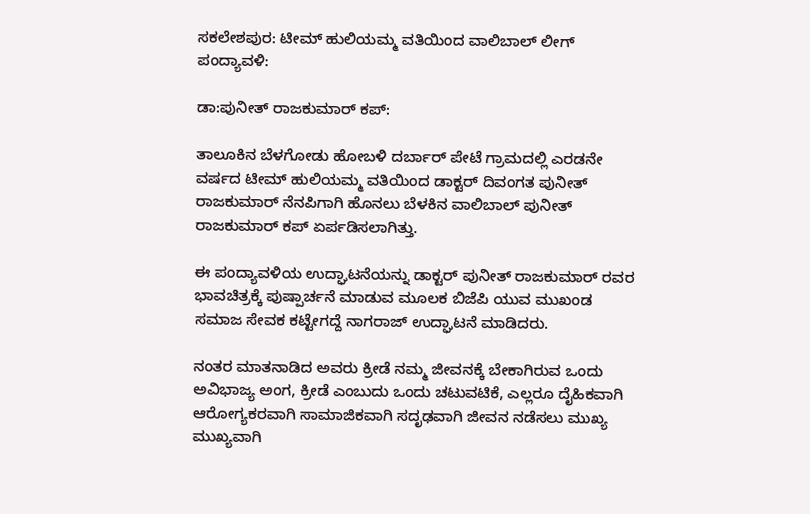ಸಕಲೇಶಪುರ: ಟೀಮ್ ಹುಲಿಯಮ್ಮ ವತಿಯಿಂದ ವಾಲಿಬಾಲ್ ಲೀಗ್ ಪಂದ್ಯಾವಳಿ:

ಡಾ:ಪುನೀತ್ ರಾಜಕುಮಾರ್ ಕಪ್:

ತಾಲೂಕಿನ ಬೆಳಗೋಡು ಹೋಬಳಿ ದರ್ಬಾರ್ ಪೇಟೆ ಗ್ರಾಮದಲ್ಲಿ ಎರಡನೇ ವರ್ಷದ ಟೀಮ್ ಹುಲಿಯಮ್ಮ ವತಿಯಿಂದ ಡಾಕ್ಟರ್ ದಿವಂಗತ ಪುನೀತ್ ರಾಜಕುಮಾರ್ ನೆನಪಿಗಾಗಿ ಹೊನಲು ಬೆಳಕಿನ ವಾಲಿಬಾಲ್ ಪುನೀತ್ ರಾಜಕುಮಾರ್ ಕಪ್ ಏರ್ಪಡಿಸಲಾಗಿತ್ತು.

ಈ ಪಂದ್ಯಾವಳಿಯ ಉದ್ಘಾಟನೆಯನ್ನು ಡಾಕ್ಟರ್ ಪುನೀತ್ ರಾಜಕುಮಾರ್ ರವರ ಭಾವಚಿತ್ರಕ್ಕೆ ಪುಷ್ಪಾರ್ಚನೆ ಮಾಡುವ ಮೂಲಕ ಬಿಜೆಪಿ ಯುವ ಮುಖಂಡ ಸಮಾಜ ಸೇವಕ ಕಟ್ಟೇಗದ್ದೆ ನಾಗರಾಜ್ ಉದ್ಘಾಟನೆ ಮಾಡಿದರು.

ನಂತರ ಮಾತನಾಡಿದ ಅವರು ಕ್ರೀಡೆ ನಮ್ಮ ಜೀವನಕ್ಕೆ ಬೇಕಾಗಿರುವ ಒಂದು ಅವಿಭಾಜ್ಯ ಅಂಗ, ಕ್ರೀಡೆ ಎಂಬುದು ಒಂದು ಚಟುವಟಿಕೆ, ಎಲ್ಲರೂ ದೈಹಿಕವಾಗಿ ಆರೋಗ್ಯಕರವಾಗಿ ಸಾಮಾಜಿಕವಾಗಿ ಸದೃಢವಾಗಿ ಜೀವನ ನಡೆಸಲು ಮುಖ್ಯ ಮುಖ್ಯವಾಗಿ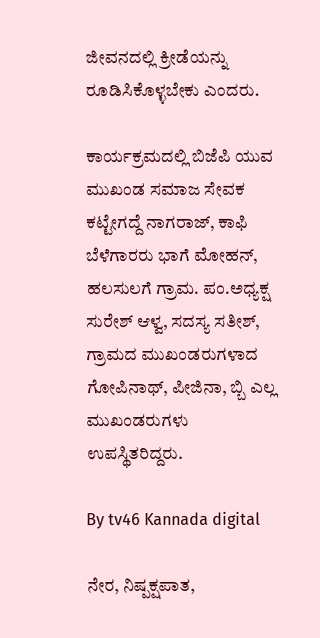ಜೀವನದಲ್ಲಿ ಕ್ರೀಡೆಯನ್ನು ರೂಡಿಸಿಕೊಳ್ಳಬೇಕು ಎಂದರು.

ಕಾರ್ಯಕ್ರಮದಲ್ಲಿ ಬಿಜೆಪಿ ಯುವ ಮುಖಂಡ ಸಮಾಜ ಸೇವಕ ಕಟ್ಟೇಗದ್ದೆ ನಾಗರಾಜ್, ಕಾಫಿ ಬೆಳೆಗಾರರು ಭಾಗೆ ಮೋಹನ್, ಹಲಸುಲಗೆ ಗ್ರಾಮ. ಪಂ.ಅಧ್ಯಕ್ಷ ಸುರೇಶ್ ಆಳ್ವ, ಸದಸ್ಯ ಸತೀಶ್, ಗ್ರಾಮದ ಮುಖಂಡರುಗಳಾದ ಗೋಪಿನಾಥ್, ಪೀಜಿನಾ, ಬ್ಬಿ ಎಲ್ಲ ಮುಖಂಡರುಗಳು ಉಪಸ್ಥಿತರಿದ್ದರು.

By tv46 Kannada digital

ನೇರ, ನಿಷ್ಪಕ್ಷಪಾತ,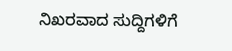ನಿಖರವಾದ ಸುದ್ದಿಗಳಿಗೆ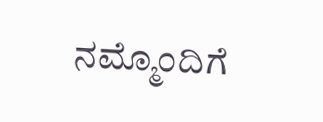ನಮ್ಮೊಂದಿಗೆ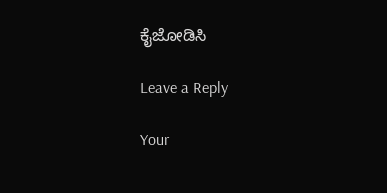ಕೈಜೋಡಿಸಿ

Leave a Reply

Your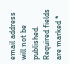email address will not be published. Required fields are marked *